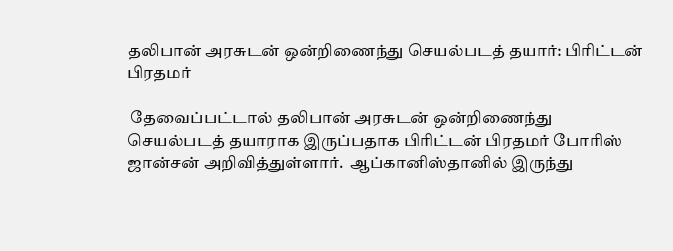தலிபான் அரசுடன் ஒன்றிணைந்து செயல்படத் தயார்: பிரிட்டன் பிரதமர்

 தேவைப்பட்டால் தலிபான் அரசுடன் ஒன்றிணைந்து செயல்படத் தயாராக இருப்பதாக பிரிட்டன் பிரதமர் போரிஸ் ஜான்சன் அறிவித்துள்ளார்.  ஆப்கானிஸ்தானில் இருந்து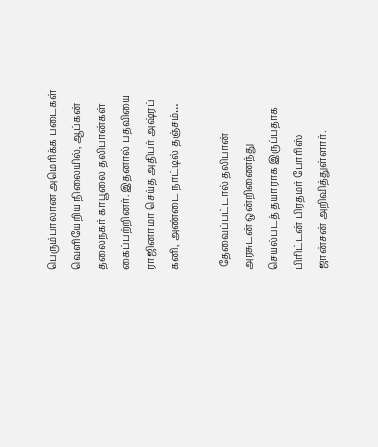பெரும்பாலான அமெரிக்க படைகள் வெளியேறிய நிலையில், ஆப்கன் தலைநகர் காபூலை தலிபான்கள் கைப்பற்றினர். இதனால் பதவியை ராஜினாமா செய்த அதிபர் அஷ்ரப் கனி, அண்டை நாட்டில் தஞ்சம்…

 தேவைப்பட்டால் தலிபான் அரசுடன் ஒன்றிணைந்து செயல்படத் தயாராக இருப்பதாக பிரிட்டன் பிரதமர் போரிஸ் ஜான்சன் அறிவித்துள்ளார்.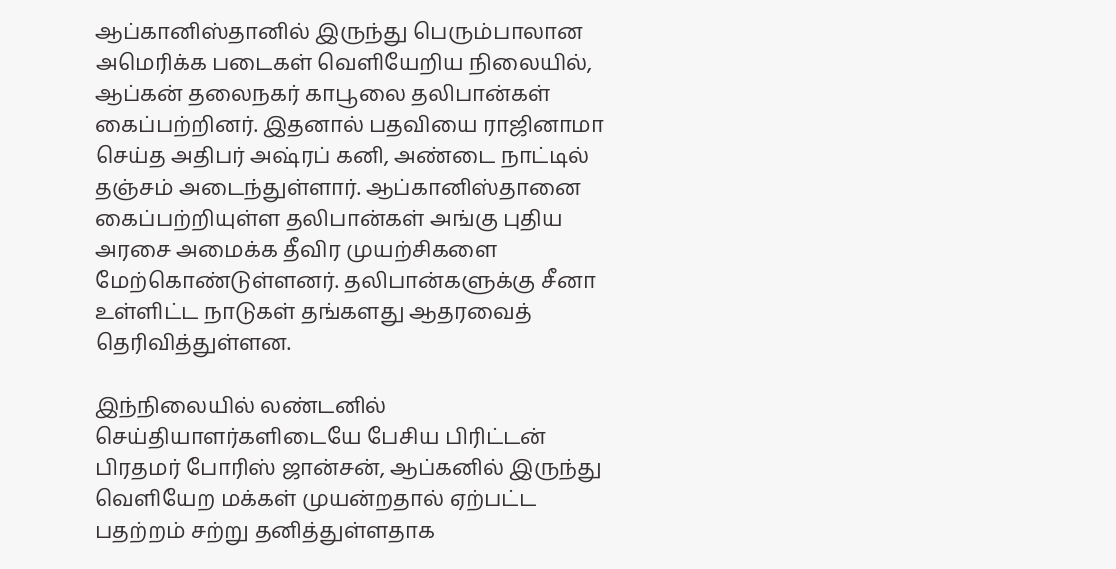ஆப்கானிஸ்தானில் இருந்து பெரும்பாலான அமெரிக்க படைகள் வெளியேறிய நிலையில், ஆப்கன் தலைநகர் காபூலை தலிபான்கள் கைப்பற்றினர். இதனால் பதவியை ராஜினாமா செய்த அதிபர் அஷ்ரப் கனி, அண்டை நாட்டில் தஞ்சம் அடைந்துள்ளார். ஆப்கானிஸ்தானை கைப்பற்றியுள்ள தலிபான்கள் அங்கு புதிய அரசை அமைக்க தீவிர முயற்சிகளை மேற்கொண்டுள்ளனர். தலிபான்களுக்கு சீனா உள்ளிட்ட நாடுகள் தங்களது ஆதரவைத் தெரிவித்துள்ளன.

இந்நிலையில் லண்டனில் செய்தியாளர்களிடையே பேசிய பிரிட்டன் பிரதமர் போரிஸ் ஜான்சன், ஆப்கனில் இருந்து வெளியேற மக்கள் முயன்றதால் ஏற்பட்ட பதற்றம் சற்று தனித்துள்ளதாக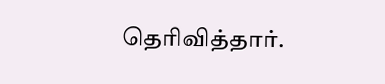தெரிவித்தார்.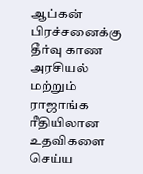ஆப்கன் பிரச்சனைக்கு தீர்வு காண அரசியல் மற்றும் ராஜாங்க ரீதியிலான உதவிகளை செய்ய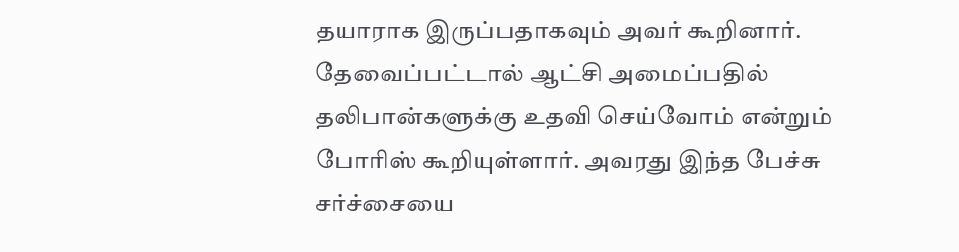தயாராக இருப்பதாகவும் அவர் கூறினார். தேவைப்பட்டால் ஆட்சி அமைப்பதில் தலிபான்களுக்கு உதவி செய்வோம் என்றும் போரிஸ் கூறியுள்ளார். அவரது இந்த பேச்சு சர்ச்சையை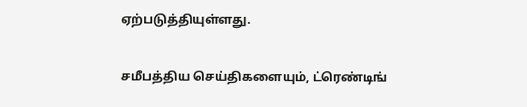ஏற்படுத்தியுள்ளது.

சமீபத்திய செய்திகளையும், ட்ரெண்டிங்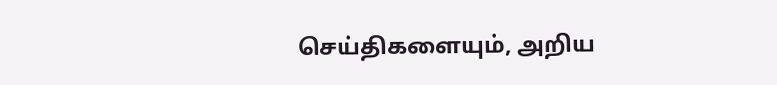செய்திகளையும், அறிய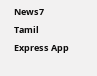News7 Tamil Express App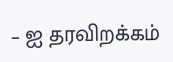– ஐ தரவிறக்கம்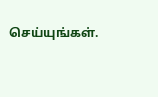செய்யுங்கள்.